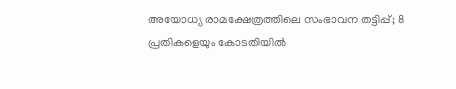അയോധ്യ രാമക്ഷേത്രത്തിലെ സംഭാവന തട്ടിപ്പ്; 8 പ്രതികളെയും കോടതിയിൽ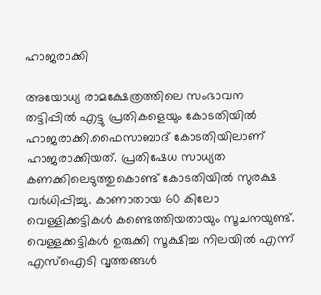ഹാജരാക്കി

അയോധ്യ രാമക്ഷേത്രത്തിലെ സംഭാവന തട്ടിപ്പിൽ എട്ടു പ്രതികളെയും കോടതിയിൽ ഹാജരാക്കി.ഫൈസാബാദ് കോടതിയിലാണ് ഹാജരാക്കിയത്. പ്രതിഷേധ സാധ്യത കണക്കിലെടുത്തുകൊണ്ട് കോടതിയിൽ സുരക്ഷ വർധിപ്പിച്ചു. കാണാതായ 60 കിലോ വെള്ളിക്കട്ടികൾ കണ്ടെത്തിയതായും സൂചനയുണ്ട്. വെള്ളക്കട്ടികൾ ഉരുക്കി സൂക്ഷിച്ച നിലയിൽ എന്ന് എസ്ഐടി വൃത്തങ്ങൾ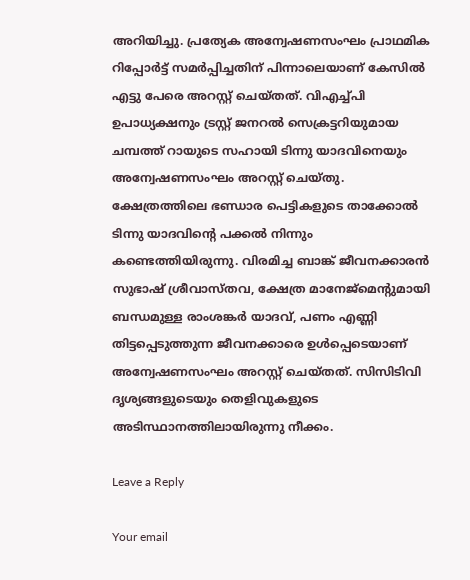അറിയിച്ചു. പ്രത്യേക അന്വേഷണസംഘം പ്രാഥമിക റിപ്പോർട്ട് സമർപ്പിച്ചതിന് പിന്നാലെയാണ് കേസിൽ എട്ടു പേരെ അറസ്റ്റ് ചെയ്തത്. വിഎച്ച്പി ഉപാധ്യക്ഷനും ട്രസ്റ്റ് ജനറൽ സെക്രട്ടറിയുമായ ചമ്പത്ത് റായുടെ സഹായി ടിന്നു യാദവിനെയും അന്വേഷണസംഘം അറസ്റ്റ് ചെയ്തു. ക്ഷേത്രത്തിലെ ഭണ്ഡാര പെട്ടികളുടെ താക്കോൽ ടിന്നു യാദവിൻ്റെ പക്കൽ നിന്നും കണ്ടെത്തിയിരുന്നു. വിരമിച്ച ബാങ്ക് ജീവനക്കാരൻ സുഭാഷ് ശ്രീവാസ്തവ, ക്ഷേത്ര മാനേജ്മെന്റുമായി ബന്ധമുള്ള രാംശങ്കർ യാദവ്, പണം എണ്ണി തിട്ടപ്പെടുത്തുന്ന ജീവനക്കാരെ ഉൾപ്പെടെയാണ് അന്വേഷണസംഘം അറസ്റ്റ് ചെയ്തത്. സിസിടിവി ദൃശ്യങ്ങളുടെയും തെളിവുകളുടെ അടിസ്ഥാനത്തിലായിരുന്നു നീക്കം.

Leave a Reply

Your email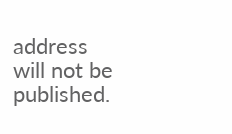address will not be published.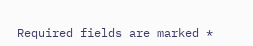Required fields are marked *